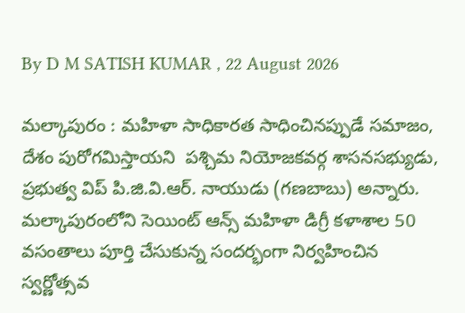By D M SATISH KUMAR , 22 August 2026

మల్కాపురం : మహిళా సాధికారత సాధించినప్పుడే సమాజం, దేశం పురోగమిస్తాయని  పశ్చిమ నియోజకవర్గ శాసనసభ్యుడు, ప్రభుత్వ విప్ పి.జి.వి.ఆర్. నాయుడు (గణబాబు) అన్నారు. మల్కాపురంలోని సెయింట్ ఆన్స్ మహిళా డిగ్రీ కళాశాల 50 వసంతాలు పూర్తి చేసుకున్న సందర్భంగా నిర్వహించిన స్వర్ణోత్సవ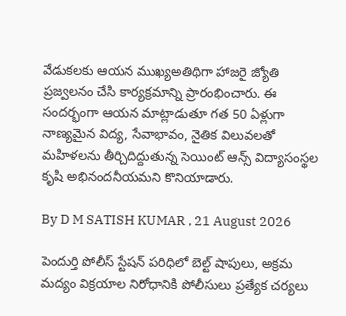వేడుకలకు ఆయన ముఖ్యఅతిథిగా హాజరై జ్యోతి ప్రజ్వలనం చేసి కార్యక్రమాన్ని ప్రారంభించారు. ఈ సందర్భంగా ఆయన మాట్లాడుతూ గత 50 ఏళ్లుగా నాణ్యమైన విద్య, సేవాభావం, నైతిక విలువలతో మహిళలను తీర్చిదిద్దుతున్న సెయింట్ ఆన్స్ విద్యాసంస్థల కృషి అభినందనీయమని కొనియాడారు.

By D M SATISH KUMAR , 21 August 2026

పెందుర్తి పోలీస్ స్టేషన్ పరిధిలో బెల్ట్ షాపులు, అక్రమ మద్యం విక్రయాల నిరోధానికి పోలీసులు ప్రత్యేక చర్యలు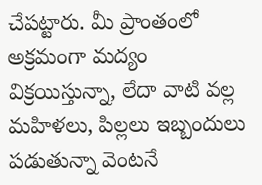చేపట్టారు. మీ ప్రాంతంలో అక్రమంగా మద్యం విక్రయిస్తున్నా, లేదా వాటి వల్ల మహిళలు, పిల్లలు ఇబ్బందులు పడుతున్నా వెంటనే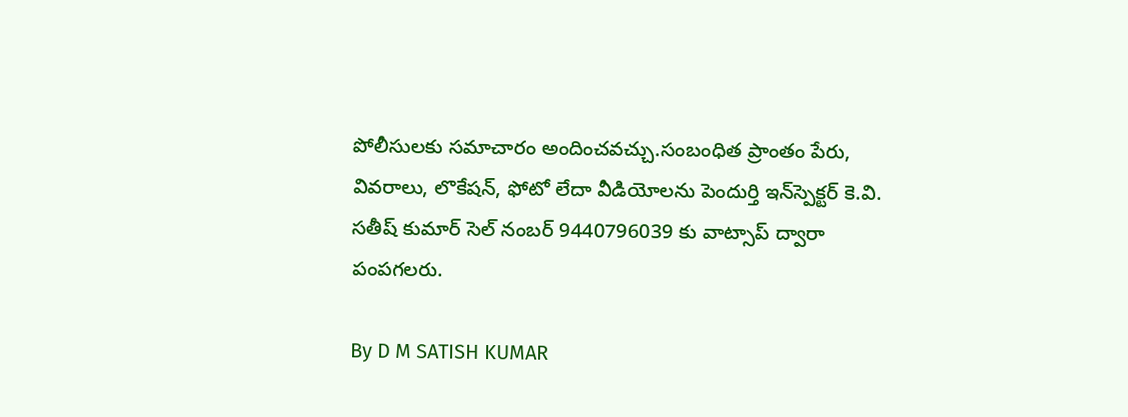పోలీసులకు సమాచారం అందించవచ్చు.సంబంధిత ప్రాంతం పేరు, వివరాలు, లొకేషన్, ఫోటో లేదా వీడియోలను పెందుర్తి ఇన్‌స్పెక్టర్ కె.వి. సతీష్ కుమార్ సెల్ నంబర్ 9440796039 కు వాట్సాప్ ద్వారా పంపగలరు.

By D M SATISH KUMAR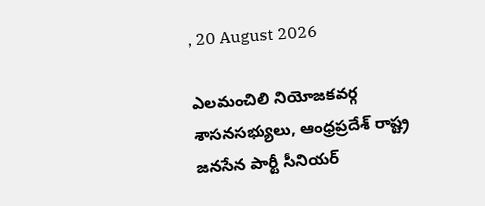, 20 August 2026

ఎలమంచిలి నియోజకవర్గ శాసనసభ్యులు, ఆంధ్రప్రదేశ్ రాష్ట్ర జనసేన పార్టీ సీనియర్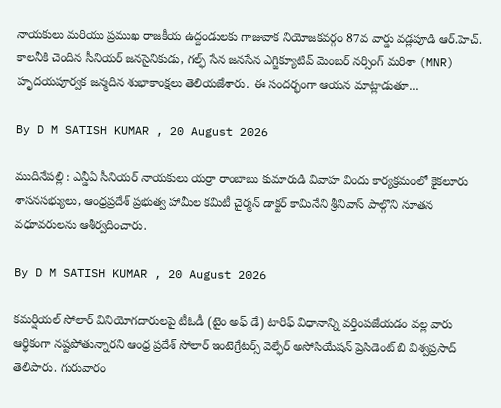నాయకులు మరియు ప్రముఖ రాజకీయ ఉద్దండులకు గాజువాక నియోజకవర్గం 87వ వార్డు వడ్లపూడి ఆర్.హెచ్. కాలనీకి చెందిన సీనియర్ జనసైనికుడు, గల్ఫ్ సేన జనసేన ఎగ్జిక్యూటివ్ మెంబర్ నర్సింగ్ మరిశా (MNR) హృదయపూర్వక జన్మదిన శుభాకాంక్షలు తెలియజేశారు. ఈ సందర్భంగా ఆయన మాట్లాడుతూ...

By D M SATISH KUMAR , 20 August 2026

ముదినేపల్లి : ఎన్డీఏ సీనియర్ నాయకులు యర్రా రాంబాబు కుమారుడి వివాహ విందు కార్యక్రమంలో కైకలూరు శాసనసభ్యులు, ఆంధ్రప్రదేశ్ ప్రభుత్వ హామీల కమిటీ చైర్మన్ డాక్టర్ కామినేని శ్రీనివాస్ పాల్గొని నూతన వధూవరులను ఆశీర్వదించారు.

By D M SATISH KUMAR , 20 August 2026

కమర్షియల్ సోలార్ వినియోగదారులపై టీఓడీ (టైం అఫ్ డే) టారిఫ్ విధానాన్ని వర్తింపజేయడం వల్ల వారు ఆర్థికంగా నష్టపోతున్నారని ఆంధ్ర ప్రదేశ్ సోలార్ ఇంటెగ్రేటర్స్ వెల్ఫేర్ అసోసియేషన్ ప్రెసిడెంట్ బి విశ్వప్రసాద్ తెలిపారు. గురువారం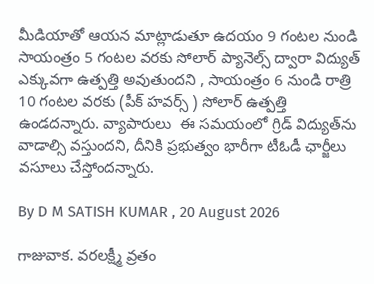మీడియాతో ఆయన మాట్లాడుతూ ఉదయం 9 గంటల నుండి సాయంత్రం 5 గంటల వరకు సోలార్ ప్యానెల్స్ ద్వారా విద్యుత్ ఎక్కువగా ఉత్పత్తి అవుతుందని , సాయంత్రం 6 నుండి రాత్రి 10 గంటల వరకు (పీక్ హవర్స్ ) సోలార్ ఉత్పత్తి ఉండదన్నారు. వ్యాపారులు  ఈ సమయంలో గ్రిడ్ విద్యుత్‌ను వాడాల్సి వస్తుందని, దీనికి ప్రభుత్వం భారీగా టీఓడీ ఛార్జీలు వసూలు చేస్తోందన్నారు.

By D M SATISH KUMAR , 20 August 2026

గాజువాక. వరలక్ష్మీ వ్రతం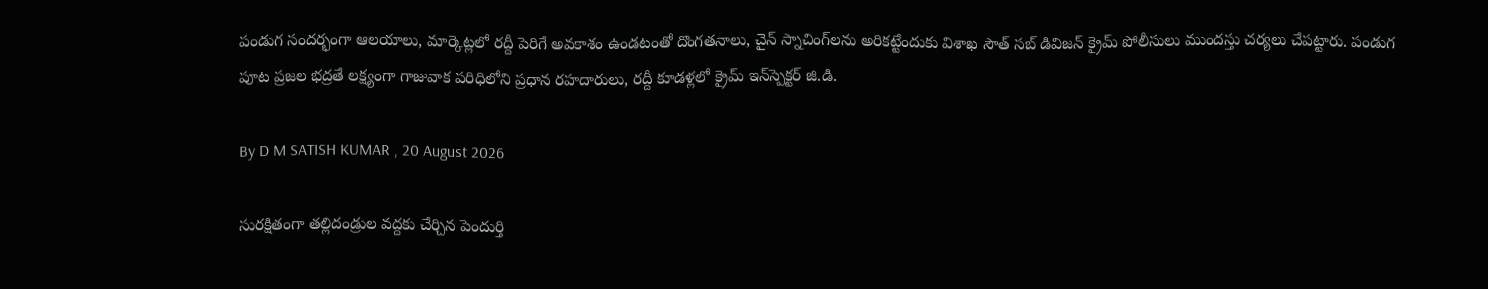పండుగ సందర్భంగా ఆలయాలు, మార్కెట్లలో రద్దీ పెరిగే అవకాశం ఉండటంతో దొంగతనాలు, చైన్ స్నాచింగ్‌లను అరికట్టేందుకు విశాఖ సౌత్ సబ్ డివిజన్ క్రైమ్ పోలీసులు ముందస్తు చర్యలు చేపట్టారు. పండుగ పూట ప్రజల భద్రతే లక్ష్యంగా గాజువాక పరిధిలోని ప్రధాన రహదారులు, రద్దీ కూడళ్లలో క్రైమ్ ఇన్‌స్పెక్టర్ జి.డి.

By D M SATISH KUMAR , 20 August 2026

సురక్షితంగా తల్లిదండ్రుల వద్దకు చేర్చిన పెందుర్తి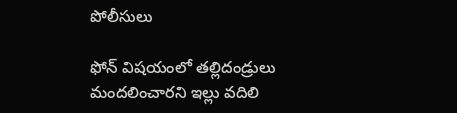పోలీసులు

ఫోన్ విషయంలో తల్లిదండ్రులు మందలించారని ఇల్లు వదిలి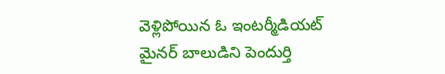వెళ్లిపోయిన ఓ ఇంటర్మీడియట్ మైనర్ బాలుడిని పెందుర్తి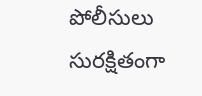పోలీసులు సురక్షితంగా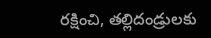రక్షించి, తల్లిదండ్రులకు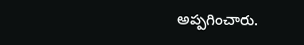అప్పగించారు.